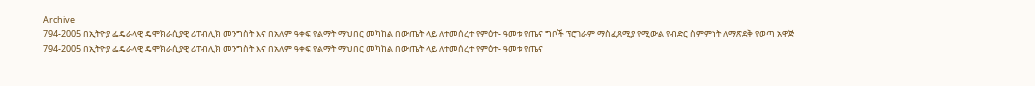Archive
794-2005 በኢትዮያ ፌዴራላዊ ዴሞክራሲያዊ ሪፐብሊክ መንግስት እና በአለም ዓቀፍ የልማት ማህበር መካከል በውጤት ላይ ለተመሰረተ የምዕተ- ዓመቱ የጤና ግቦች ፕሮገራም ማስፈጸሚያ የሚውል የብድር ስምምነት ለማጽደቅ የወጣ አዋጅ
794-2005 በኢትዮያ ፌዴራላዊ ዴሞክራሲያዊ ሪፐብሊክ መንግስት እና በአለም ዓቀፍ የልማት ማህበር መካከል በውጤት ላይ ለተመሰረተ የምዕተ- ዓመቱ የጤና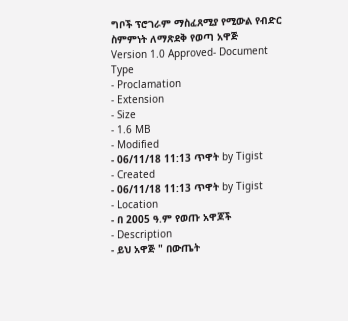ግቦች ፕሮገራም ማስፈጸሚያ የሚውል የብድር ስምምነት ለማጽደቅ የወጣ አዋጅ
Version 1.0 Approved- Document Type
- Proclamation
- Extension
- Size
- 1.6 MB
- Modified
- 06/11/18 11:13 ጥዋት by Tigist
- Created
- 06/11/18 11:13 ጥዋት by Tigist
- Location
- በ 2005 ዓ.ም የወጡ አዋጆች
- Description
- ይህ አዋጅ " በውጤት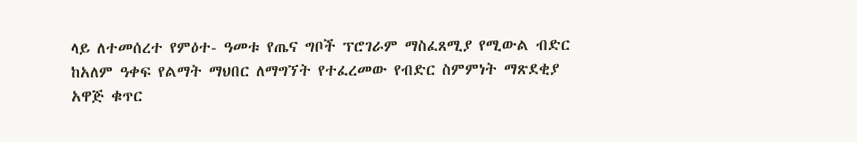ላይ ለተመሰረተ የምዕተ- ዓመቱ የጤና ግቦች ፕሮገራም ማስፈጸሚያ የሚውል ብድር ከአለም ዓቀፍ የልማት ማህበር ለማግኘት የተፈረመው የብድር ስምምነት ማጽደቂያ አዋጅ ቁጥር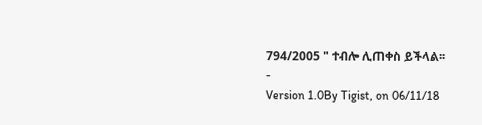794/2005 " ተብሎ ሊጠቀስ ይችላል፡፡
-
Version 1.0By Tigist, on 06/11/18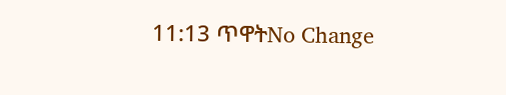11:13 ጥዋትNo Change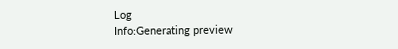Log
Info:Generating preview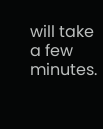will take a few minutes.